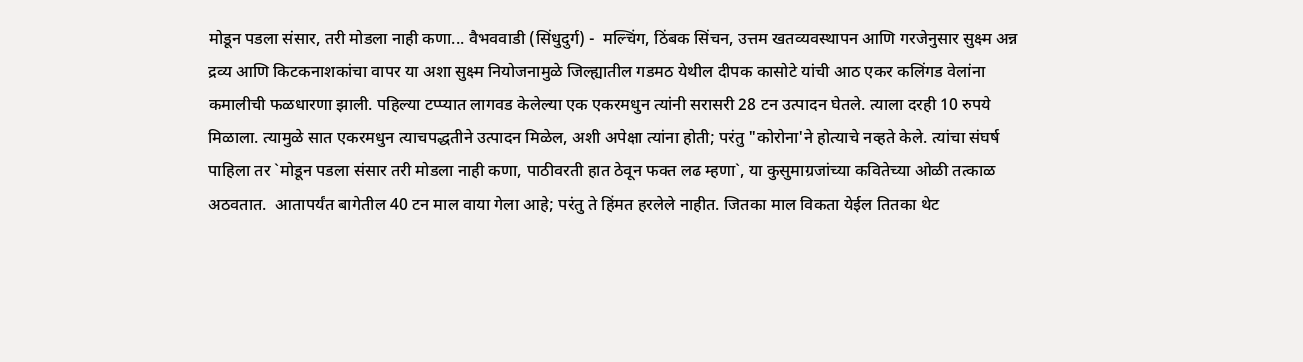मोडून पडला संसार, तरी मोडला नाही कणा... वैभववाडी (सिंधुदुर्ग) -  मल्चिंग, ठिंबक सिंचन, उत्तम खतव्यवस्थापन आणि गरजेनुसार सुक्ष्म अन्न द्रव्य आणि किटकनाशकांचा वापर या अशा सुक्ष्म नियोजनामुळे जिल्ह्यातील गडमठ येथील दीपक कासोटे यांची आठ एकर कलिंगड वेलांना कमालीची फळधारणा झाली. पहिल्या टप्प्यात लागवड केलेल्या एक एकरमधुन त्यांनी सरासरी 28 टन उत्पादन घेतले. त्याला दरही 10 रुपये मिळाला. त्यामुळे सात एकरमधुन त्याचपद्धतीने उत्पादन मिळेल, अशी अपेक्षा त्यांना होती; परंतु "कोरोना'ने होत्याचे नव्हते केले. त्यांचा संघर्ष पाहिला तर `मोडून पडला संसार तरी मोडला नाही कणा, पाठीवरती हात ठेवून फक्त लढ म्हणा`, या कुसुमाग्रजांच्या कवितेच्या ओळी तत्काळ अठवतात.  आतापर्यंत बागेतील 40 टन माल वाया गेला आहे; परंतु ते हिंमत हरलेले नाहीत. जितका माल विकता येईल तितका थेट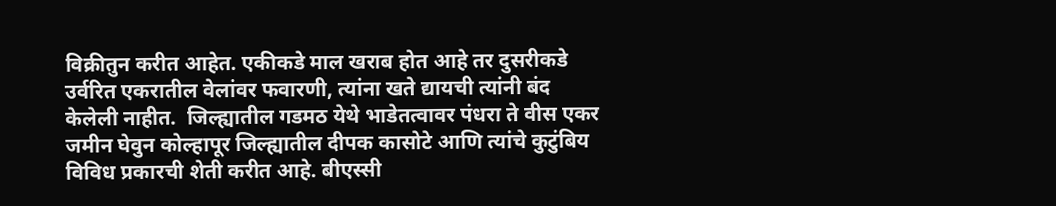विक्रीतुन करीत आहेत. एकीकडे माल खराब होत आहे तर दुसरीकडे उर्वरित एकरातील वेलांवर फवारणी, त्यांना खते द्यायची त्यांनी बंद केलेली नाहीत.  जिल्ह्यातील गडमठ येथे भाडेतत्वावर पंधरा ते वीस एकर जमीन घेवुन कोल्हापूर जिल्ह्यातील दीपक कासोटे आणि त्यांचे कुटुंबिय विविध प्रकारची शेती करीत आहे. बीएस्सी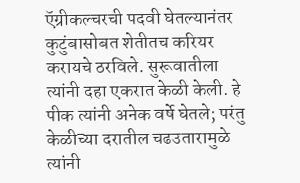ऍग्रीकल्चरची पदवी घेतल्यानंतर कुटुंबासोबत शेतीतच करियर करायचे ठरविले. सुरूवातीला त्यांनी दहा एकरात केळी केली. हे पीक त्यांनी अनेक वर्षे घेतले; परंतु केळीच्या दरातील चढउतारामुळे त्यांनी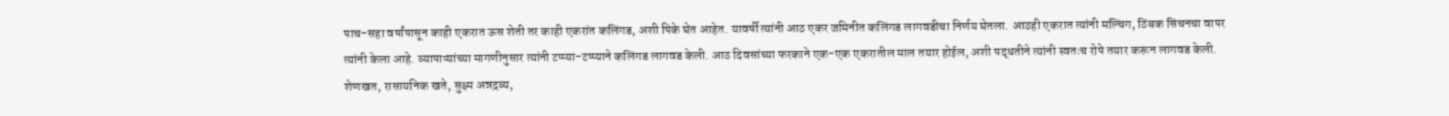पाच-सहा वर्षांपासून काही एकरात ऊस शेती तर काही एकरांत कलिंगड, अशी पिके घेत आहेत. यावर्षी त्यांनी आठ एकर जमिनीत कलिंगड लागवडीचा निर्णय घेतला. आठही एकरात त्यांनी मल्चिंग, ठिंबक सिंचनचा वापर त्यांनी केला आहे. व्यापाऱ्यांच्या मागणीनुसार त्यांनी टप्प्या-टप्प्याने कलिंगड लागवड केली. आठ दिवसांच्या फरकाने एक-एक एकरातील माल तयार होईल, अशी पद्धतीने त्यांनी स्वतःच रोपे तयार करून लागवड केली. शेणखत, रासायनिक खते, सुक्ष्म अन्नद्रव्य,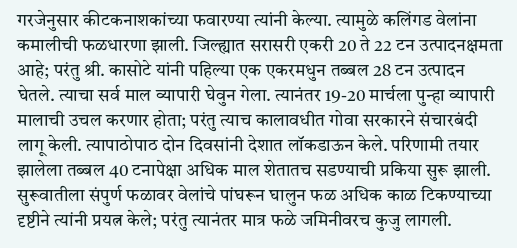गरजेनुसार कीटकनाशकांच्या फवारण्या त्यांनी केल्या. त्यामुळे कलिंगड वेलांना कमालीची फळधारणा झाली. जिल्ह्यात सरासरी एकरी 20 ते 22 टन उत्पादनक्षमता आहे; परंतु श्री. कासोटे यांनी पहिल्या एक एकरमधुन तब्बल 28 टन उत्पादन घेतले. त्याचा सर्व माल व्यापारी घेवुन गेला. त्यानंतर 19-20 मार्चला पुन्हा व्यापारी मालाची उचल करणार होता; परंतु त्याच कालावधीत गोवा सरकारने संचारबंदी लागू केली. त्यापाठोपाठ दोन दिवसांनी देशात लॉकडाऊन केले. परिणामी तयार झालेला तब्बल 40 टनापेक्षा अधिक माल शेतातच सडण्याची प्रकिया सुरू झाली. सुरूवातीला संपुर्ण फळावर वेलांचे पांघरून घालुन फळ अधिक काळ टिकण्याच्या दृष्टीने त्यांनी प्रयत्न केले; परंतु त्यानंतर मात्र फळे जमिनीवरच कुजु लागली.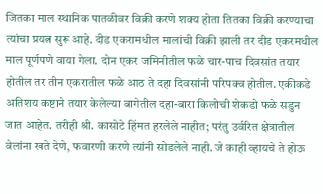जितका माल स्थानिक पातळीवर विक्री करणे शक्‍य होता तितका विक्री करण्याचा त्यांचा प्रयत्न सुरू आहे. दीड एकरामधील मालांची विक्री झाली तर दीड एकरमधील माल पूर्णपणे वाया गेला. दोन एकर जमिनीतील फळे चार-पाच दिवसांत तयार होतील तर तीन एकरातील फळे आठ ते दहा दिवसांनी परिपक्व होतील. एकीकडे अतिशय कष्टाने तयार केलेल्या बागेतील दहा-बारा किलोची शेकडो फळे सडुन जात आहेत. तरीही श्री. कासोटे हिंमत हरलेले नाहीत; परंतु उर्वरित क्षेत्रातील वेलांना खते देणे, फवारणी करणे त्यांनी सोडलेले नाही. जे काही व्हायचे ते होऊ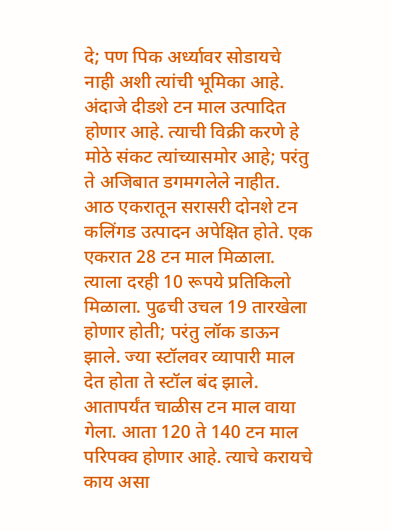दे; पण पिक अर्ध्यावर सोडायचे नाही अशी त्यांची भूमिका आहे. अंदाजे दीडशे टन माल उत्पादित होणार आहे. त्याची विक्री करणे हे मोठे संकट त्यांच्यासमोर आहे; परंतु ते अजिबात डगमगलेले नाहीत.  आठ एकरातून सरासरी दोनशे टन कलिंगड उत्पादन अपेक्षित होते. एक एकरात 28 टन माल मिळाला. त्याला दरही 10 रूपये प्रतिकिलो मिळाला. पुढची उचल 19 तारखेला होणार होती; परंतु लॉक डाऊन झाले. ज्या स्टॉलवर व्यापारी माल देत होता ते स्टॉल बंद झाले. आतापर्यंत चाळीस टन माल वाया गेला. आता 120 ते 140 टन माल परिपक्व होणार आहे. त्याचे करायचे काय असा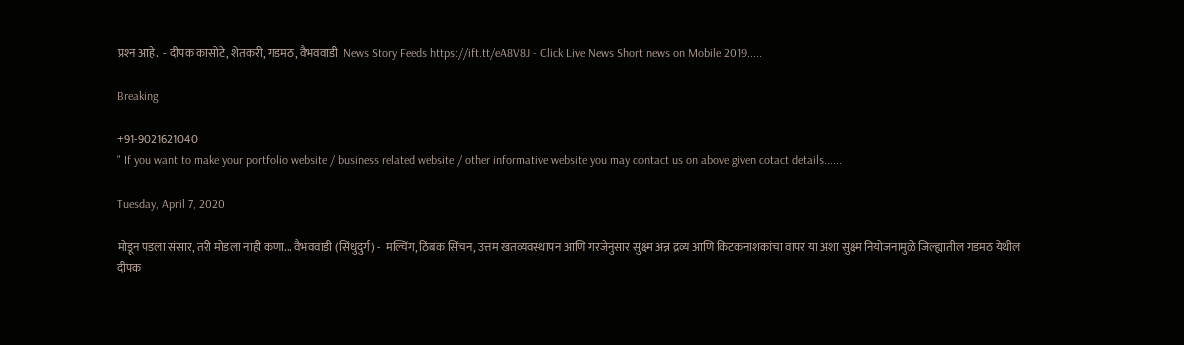प्रश्‍न आहे.  - दीपक कासोटे, शेतकरी, गडमठ, वैभववाडी  News Story Feeds https://ift.tt/eA8V8J - Click Live News Short news on Mobile 2019.....

Breaking

+91-9021621040
" If you want to make your portfolio website / business related website / other informative website you may contact us on above given cotact details......

Tuesday, April 7, 2020

मोडून पडला संसार, तरी मोडला नाही कणा... वैभववाडी (सिंधुदुर्ग) -  मल्चिंग, ठिंबक सिंचन, उत्तम खतव्यवस्थापन आणि गरजेनुसार सुक्ष्म अन्न द्रव्य आणि किटकनाशकांचा वापर या अशा सुक्ष्म नियोजनामुळे जिल्ह्यातील गडमठ येथील दीपक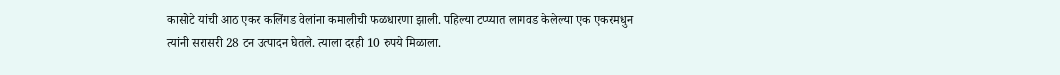कासोटे यांची आठ एकर कलिंगड वेलांना कमालीची फळधारणा झाली. पहिल्या टप्प्यात लागवड केलेल्या एक एकरमधुन त्यांनी सरासरी 28 टन उत्पादन घेतले. त्याला दरही 10 रुपये मिळाला.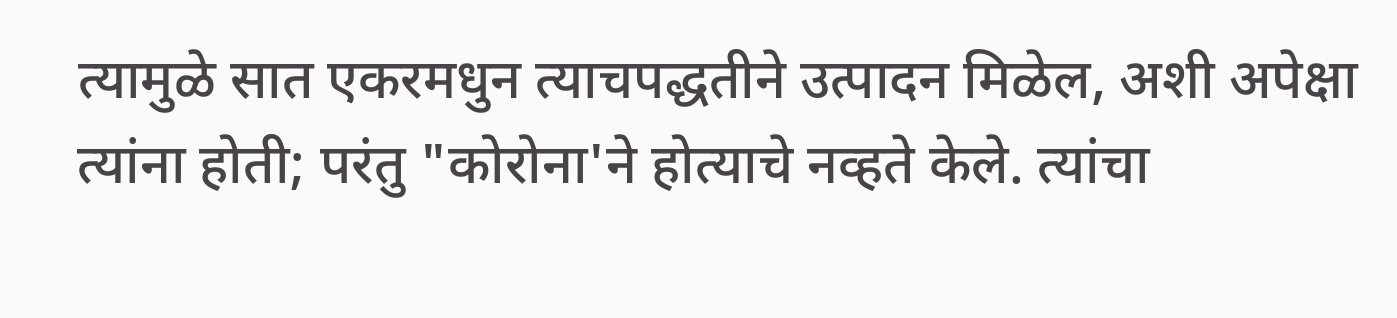त्यामुळे सात एकरमधुन त्याचपद्धतीने उत्पादन मिळेल, अशी अपेक्षा त्यांना होती; परंतु "कोरोना'ने होत्याचे नव्हते केले. त्यांचा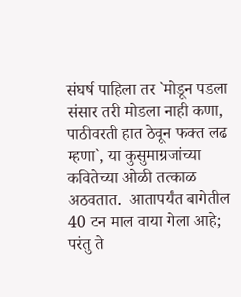संघर्ष पाहिला तर `मोडून पडला संसार तरी मोडला नाही कणा, पाठीवरती हात ठेवून फक्त लढ म्हणा`, या कुसुमाग्रजांच्या कवितेच्या ओळी तत्काळ अठवतात.  आतापर्यंत बागेतील 40 टन माल वाया गेला आहे; परंतु ते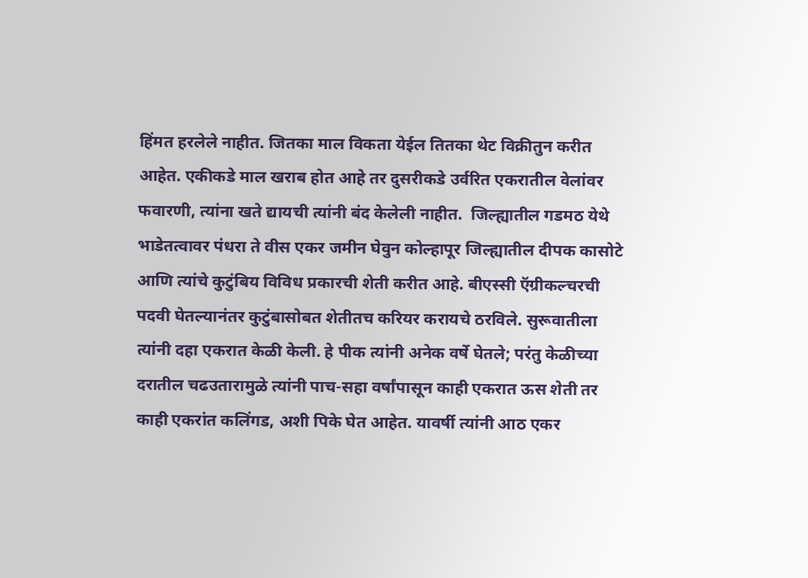हिंमत हरलेले नाहीत. जितका माल विकता येईल तितका थेट विक्रीतुन करीत आहेत. एकीकडे माल खराब होत आहे तर दुसरीकडे उर्वरित एकरातील वेलांवर फवारणी, त्यांना खते द्यायची त्यांनी बंद केलेली नाहीत.  जिल्ह्यातील गडमठ येथे भाडेतत्वावर पंधरा ते वीस एकर जमीन घेवुन कोल्हापूर जिल्ह्यातील दीपक कासोटे आणि त्यांचे कुटुंबिय विविध प्रकारची शेती करीत आहे. बीएस्सी ऍग्रीकल्चरची पदवी घेतल्यानंतर कुटुंबासोबत शेतीतच करियर करायचे ठरविले. सुरूवातीला त्यांनी दहा एकरात केळी केली. हे पीक त्यांनी अनेक वर्षे घेतले; परंतु केळीच्या दरातील चढउतारामुळे त्यांनी पाच-सहा वर्षांपासून काही एकरात ऊस शेती तर काही एकरांत कलिंगड, अशी पिके घेत आहेत. यावर्षी त्यांनी आठ एकर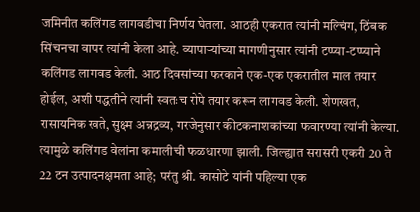जमिनीत कलिंगड लागवडीचा निर्णय घेतला. आठही एकरात त्यांनी मल्चिंग, ठिंबक सिंचनचा वापर त्यांनी केला आहे. व्यापाऱ्यांच्या मागणीनुसार त्यांनी टप्प्या-टप्प्याने कलिंगड लागवड केली. आठ दिवसांच्या फरकाने एक-एक एकरातील माल तयार होईल, अशी पद्धतीने त्यांनी स्वतःच रोपे तयार करून लागवड केली. शेणखत, रासायनिक खते, सुक्ष्म अन्नद्रव्य, गरजेनुसार कीटकनाशकांच्या फवारण्या त्यांनी केल्या. त्यामुळे कलिंगड वेलांना कमालीची फळधारणा झाली. जिल्ह्यात सरासरी एकरी 20 ते 22 टन उत्पादनक्षमता आहे; परंतु श्री. कासोटे यांनी पहिल्या एक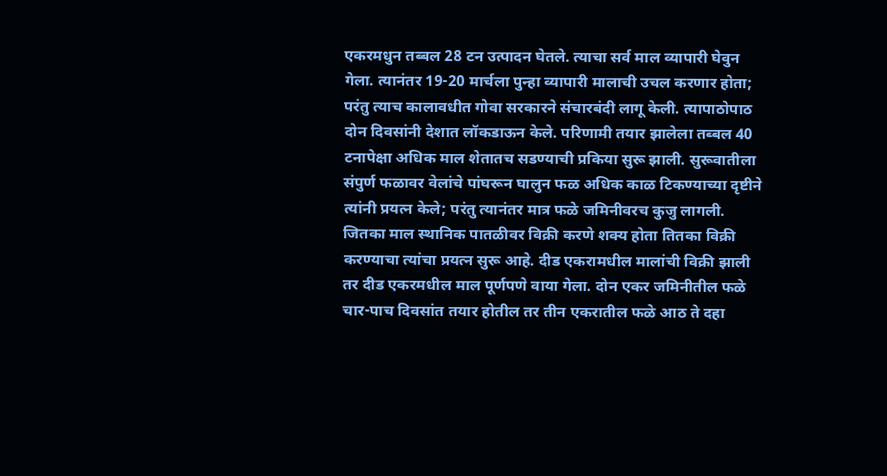एकरमधुन तब्बल 28 टन उत्पादन घेतले. त्याचा सर्व माल व्यापारी घेवुन गेला. त्यानंतर 19-20 मार्चला पुन्हा व्यापारी मालाची उचल करणार होता; परंतु त्याच कालावधीत गोवा सरकारने संचारबंदी लागू केली. त्यापाठोपाठ दोन दिवसांनी देशात लॉकडाऊन केले. परिणामी तयार झालेला तब्बल 40 टनापेक्षा अधिक माल शेतातच सडण्याची प्रकिया सुरू झाली. सुरूवातीला संपुर्ण फळावर वेलांचे पांघरून घालुन फळ अधिक काळ टिकण्याच्या दृष्टीने त्यांनी प्रयत्न केले; परंतु त्यानंतर मात्र फळे जमिनीवरच कुजु लागली. जितका माल स्थानिक पातळीवर विक्री करणे शक्‍य होता तितका विक्री करण्याचा त्यांचा प्रयत्न सुरू आहे. दीड एकरामधील मालांची विक्री झाली तर दीड एकरमधील माल पूर्णपणे वाया गेला. दोन एकर जमिनीतील फळे चार-पाच दिवसांत तयार होतील तर तीन एकरातील फळे आठ ते दहा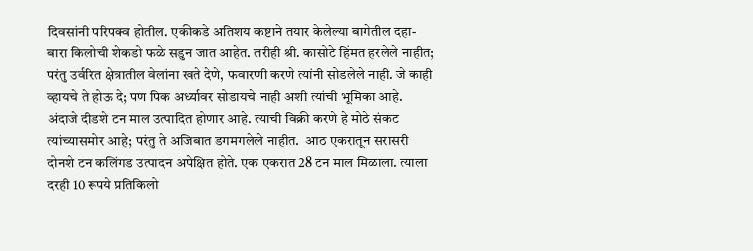दिवसांनी परिपक्व होतील. एकीकडे अतिशय कष्टाने तयार केलेल्या बागेतील दहा-बारा किलोची शेकडो फळे सडुन जात आहेत. तरीही श्री. कासोटे हिंमत हरलेले नाहीत; परंतु उर्वरित क्षेत्रातील वेलांना खते देणे, फवारणी करणे त्यांनी सोडलेले नाही. जे काही व्हायचे ते होऊ दे; पण पिक अर्ध्यावर सोडायचे नाही अशी त्यांची भूमिका आहे. अंदाजे दीडशे टन माल उत्पादित होणार आहे. त्याची विक्री करणे हे मोठे संकट त्यांच्यासमोर आहे; परंतु ते अजिबात डगमगलेले नाहीत.  आठ एकरातून सरासरी दोनशे टन कलिंगड उत्पादन अपेक्षित होते. एक एकरात 28 टन माल मिळाला. त्याला दरही 10 रूपये प्रतिकिलो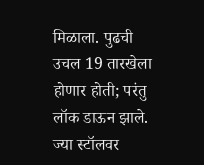मिळाला. पुढची उचल 19 तारखेला होणार होती; परंतु लॉक डाऊन झाले. ज्या स्टॉलवर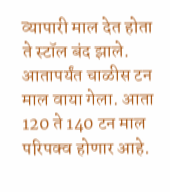व्यापारी माल देत होता ते स्टॉल बंद झाले. आतापर्यंत चाळीस टन माल वाया गेला. आता 120 ते 140 टन माल परिपक्व होणार आहे.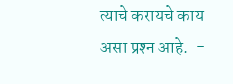त्याचे करायचे काय असा प्रश्‍न आहे.  -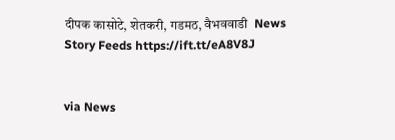दीपक कासोटे, शेतकरी, गडमठ, वैभववाडी  News Story Feeds https://ift.tt/eA8V8J


via News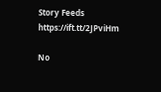Story Feeds https://ift.tt/2JPviHm

No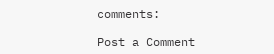comments:

Post a Comment